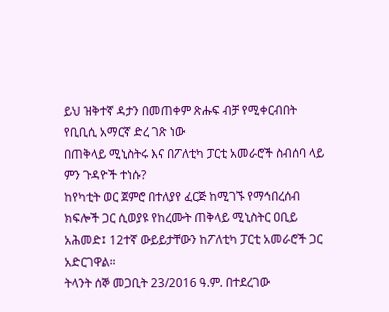ይህ ዝቅተኛ ዳታን በመጠቀም ጽሑፍ ብቻ የሚቀርብበት የቢቢሲ አማርኛ ድረ ገጽ ነው
በጠቅላይ ሚኒስትሩ እና በፖለቲካ ፓርቲ አመራሮች ስብሰባ ላይ ምን ጉዳዮች ተነሱ?
ከየካቲት ወር ጀምሮ በተለያየ ፈርጅ ከሚገኙ የማኅበረሰብ ክፍሎች ጋር ሲወያዩ የከረሙት ጠቅላይ ሚኒስትር ዐቢይ አሕመድ፤ 12ተኛ ውይይታቸውን ከፖለቲካ ፓርቲ አመራሮች ጋር አድርገዋል።
ትላንት ሰኞ መጋቢት 23/2016 ዓ.ም. በተደረገው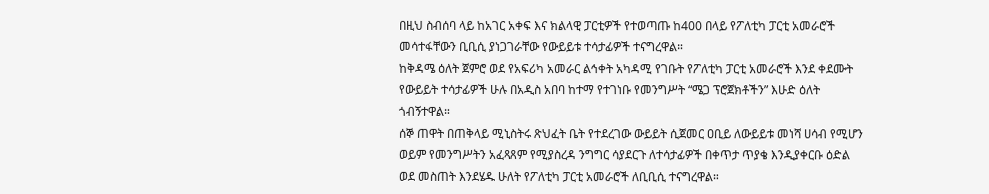በዚህ ስብሰባ ላይ ከአገር አቀፍ እና ክልላዊ ፓርቲዎች የተወጣጡ ከ400 በላይ የፖለቲካ ፓርቲ አመራሮች መሳተፋቸውን ቢቢሲ ያነጋገራቸው የውይይቱ ተሳታፊዎች ተናግረዋል።
ከቅዳሜ ዕለት ጀምሮ ወደ የአፍሪካ አመራር ልኅቀት አካዳሚ የገቡት የፖለቲካ ፓርቲ አመራሮች እንደ ቀደሙት የውይይት ተሳታፊዎች ሁሉ በአዲስ አበባ ከተማ የተገነቡ የመንግሥት “ሜጋ ፕሮጀክቶችን” እሁድ ዕለት ጎብኝተዋል።
ሰኞ ጠዋት በጠቅላይ ሚኒስትሩ ጽህፈት ቤት የተደረገው ውይይት ሲጀመር ዐቢይ ለውይይቱ መነሻ ሀሳብ የሚሆን ወይም የመንግሥትን አፈጻጸም የሚያስረዳ ንግግር ሳያደርጉ ለተሳታፊዎች በቀጥታ ጥያቄ እንዲያቀርቡ ዕድል ወደ መስጠት እንደሄዱ ሁለት የፖለቲካ ፓርቲ አመራሮች ለቢቢሲ ተናግረዋል።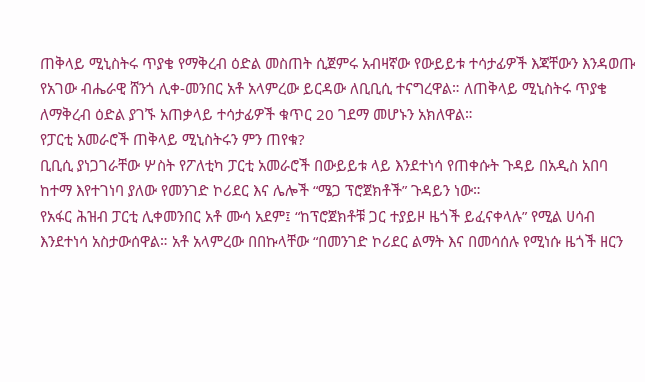ጠቅላይ ሚኒስትሩ ጥያቄ የማቅረብ ዕድል መስጠት ሲጀምሩ አብዛኛው የውይይቱ ተሳታፊዎች እጃቸውን እንዳወጡ የአገው ብሔራዊ ሸንጎ ሊቀ-መንበር አቶ አላምረው ይርዳው ለቢቢሲ ተናግረዋል። ለጠቅላይ ሚኒስትሩ ጥያቄ ለማቅረብ ዕድል ያገኙ አጠቃላይ ተሳታፊዎች ቁጥር 20 ገደማ መሆኑን አክለዋል።
የፓርቲ አመራሮች ጠቅላይ ሚኒስትሩን ምን ጠየቁ?
ቢቢሲ ያነጋገራቸው ሦስት የፖለቲካ ፓርቲ አመራሮች በውይይቱ ላይ እንደተነሳ የጠቀሱት ጉዳይ በአዲስ አበባ ከተማ እየተገነባ ያለው የመንገድ ኮሪደር እና ሌሎች “ሜጋ ፕሮጀክቶች” ጉዳይን ነው።
የአፋር ሕዝብ ፓርቲ ሊቀመንበር አቶ ሙሳ አደም፤ “ከፕሮጀክቶቹ ጋር ተያይዞ ዜጎች ይፈናቀላሉ” የሚል ሀሳብ እንደተነሳ አስታውሰዋል። አቶ አላምረው በበኩላቸው “በመንገድ ኮሪደር ልማት እና በመሳሰሉ የሚነሱ ዜጎች ዘርን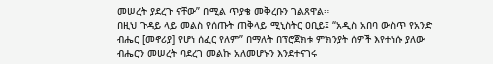መሠረት ያደረጉ ናቸው” በሚል ጥያቄ መቅረቡን ገልጸዋል።
በዚህ ጉዳይ ላይ መልስ የሰጡት ጠቅላይ ሚኒስትር ዐቢይ፤ “አዲስ አበባ ውስጥ የአንድ ብሔር [መኖሪያ] የሆነ ሰፈር የለም” በማለት በፕሮጀክቱ ምክንያት ሰዎች እየተነሱ ያለው ብሔርን መሠረት ባደረገ መልኩ አለመሆኑን እንደተናገሩ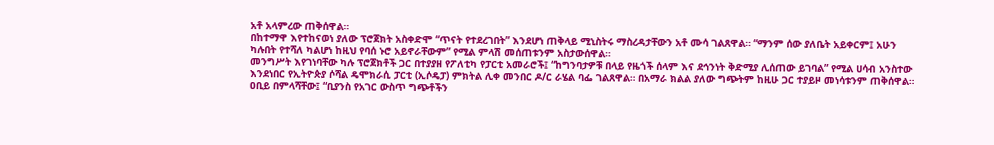አቶ አላምረው ጠቅሰዋል።
በከተማዋ እየተከናወነ ያለው ፕሮጀክት አስቀድሞ “ጥናት የተደረገበት” እንደሆነ ጠቅላይ ሚኒስትሩ ማስረዳታቸውን አቶ ሙሳ ገልጸዋል። “ማንም ሰው ያለቤት አይቀርም፤ አሁን ካሉበት የተሻለ ካልሆነ ከዚህ የባሰ ኑሮ አይኖራቸውም” የሚል ምላሽ መሰጠቱንም አስታውሰዋል።
መንግሥት እየገነባቸው ካሉ ፕሮጀክቶች ጋር በተያያዘ የፖለቲካ የፓርቲ አመራሮች፤ “ከግንባታዎቹ በላይ የዜጎች ሰላም እና ደኅንነት ቅድሚያ ሊሰጠው ይገባል” የሚል ሀሳብ አንስተው እንደነበር የኢትዮጵያ ሶሻል ዴሞክራሲ ፓርቲ (ኢሶዴፓ) ምክትል ሊቀ መንበር ዶ/ር ራሄል ባፌ ገልጸዋል። በአማራ ክልል ያለው ግጭትም ከዚሁ ጋር ተያይዞ መነሳቱንም ጠቅሰዋል።
ዐቢይ በምላሻቸው፤ “ቢያንስ የአገር ውስጥ ግጭቶችን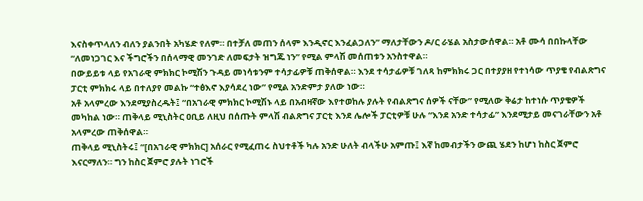እናስቀጥላለን ብለን ያልንበት አካሄድ የለም። በተቻለ መጠን ሰላም እንዲኖር እንፈልጋለን” ማለታቸውን ዶ/ር ራሄል አስታውሰዋል። አቶ ሙሳ በበኩላቸው “ለመነጋገር እና ችግሮችን በሰላማዊ መንገድ ለመፍታት ዝግጁ ነን” የሚል ምላሽ መሰጠቱን አንስተዋል።
በውይይቱ ላይ የአገራዊ ምክክር ኮሚሽን ጉዳይ መነሳቱንም ተሳታፊዎቹ ጠቅሰዋል። እንደ ተሳታፊዎቹ ገለጻ ከምክክሩ ጋር በተያያዘ የተነሳው ጥያቄ የብልጽግና ፓርቲ ምክክሩ ላይ በተለያየ መልኩ “ተፅእኖ እያሳደረ ነው” የሚል አንድምታ ያለው ነው።
አቶ አላምረው እንደሚያስረዱት፤ “በአገራዊ ምክክር ኮሚሽኑ ላይ በአብዛኛው እየተወከሉ ያሉት የብልጽግና ሰዎች ናቸው” የሚለው ቅሬታ ከተነሱ ጥያቄዎች መካከል ነው። ጠቅላይ ሚኒስትር ዐቢይ ለዚህ በሰጡት ምላሽ ብልጽግና ፓርቲ እንደ ሌሎች ፓርቲዎቹ ሁሉ “እንደ አንድ ተሳታፊ” እንደሚታይ መናገራቸውን አቶ አላምረው ጠቅሰዋል።
ጠቅላይ ሚኒስትሩ፤ “[በአገራዊ ምክክር] አሰራር የሚፈጠሩ ስህተቶች ካሉ አንድ ሁለት ብላችሁ አምጡ፤ እኛ ከመብታችን ውጪ ሄደን ከሆነ ከስር ጀምሮ እናርማለን። ግን ከስር ጀምሮ ያሉት ነገሮች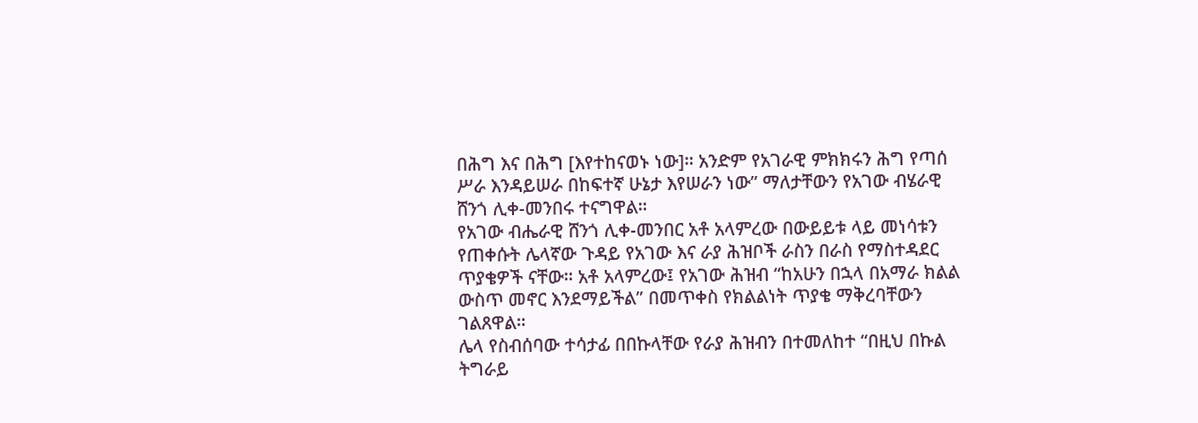በሕግ እና በሕግ [እየተከናወኑ ነው]። አንድም የአገራዊ ምክክሩን ሕግ የጣሰ ሥራ እንዳይሠራ በከፍተኛ ሁኔታ እየሠራን ነው” ማለታቸውን የአገው ብሄራዊ ሸንጎ ሊቀ-መንበሩ ተናግዋል።
የአገው ብሔራዊ ሸንጎ ሊቀ-መንበር አቶ አላምረው በውይይቱ ላይ መነሳቱን የጠቀሱት ሌላኛው ጉዳይ የአገው እና ራያ ሕዝቦች ራስን በራስ የማስተዳደር ጥያቄዎች ናቸው። አቶ አላምረው፤ የአገው ሕዝብ “ከአሁን በኋላ በአማራ ክልል ውስጥ መኖር እንደማይችል” በመጥቀስ የክልልነት ጥያቄ ማቅረባቸውን ገልጸዋል።
ሌላ የስብሰባው ተሳታፊ በበኩላቸው የራያ ሕዝብን በተመለከተ “በዚህ በኩል ትግራይ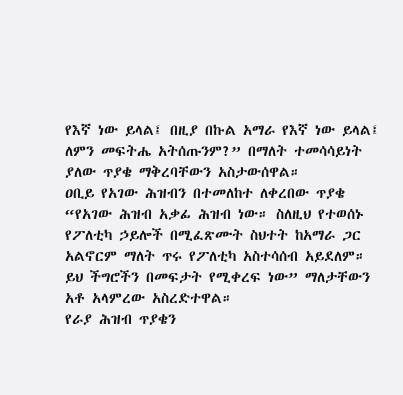የእኛ ነው ይላል፤ በዚያ በኩል አማራ የእኛ ነው ይላል፤ ለምን መፍትሔ አትሰጡንም?” በማለት ተመሳሳይነት ያለው ጥያቄ ማቅረባቸውን አስታውሰዋል።
ዐቢይ የአገው ሕዝብን በተመለከተ ለቀረበው ጥያቄ “የአገው ሕዝብ አቃፊ ሕዝብ ነው። ስለዚህ የተወሰኑ የፖለቲካ ኃይሎች በሚፈጽሙት ስህተት ከአማራ ጋር አልኖርም ማለት ጥሩ የፖለቲካ አስተሳሰብ አይደለም። ይህ ችግሮችን በመፍታት የሚቀረፍ ነው” ማለታቸውን አቶ አላምረው አስረድተዋል።
የራያ ሕዝብ ጥያቄን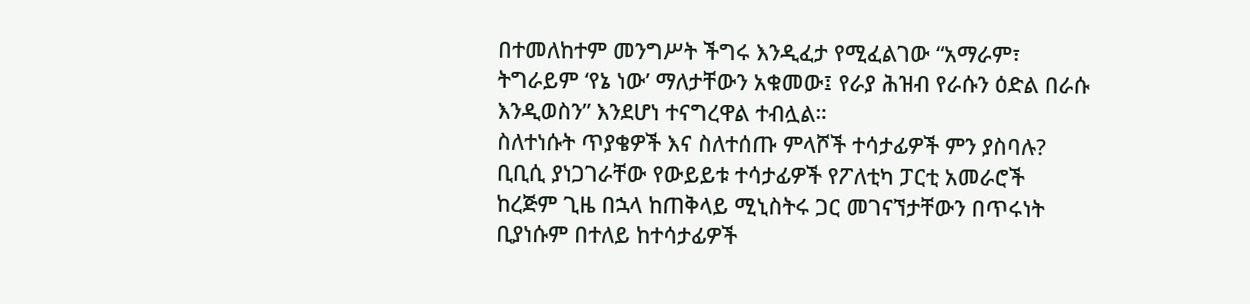በተመለከተም መንግሥት ችግሩ እንዲፈታ የሚፈልገው “አማራም፣ ትግራይም ‘የኔ ነው’ ማለታቸውን አቁመው፤ የራያ ሕዝብ የራሱን ዕድል በራሱ እንዲወስን” እንደሆነ ተናግረዋል ተብሏል።
ስለተነሱት ጥያቄዎች እና ስለተሰጡ ምላሾች ተሳታፊዎች ምን ያስባሉ?
ቢቢሲ ያነጋገራቸው የውይይቱ ተሳታፊዎች የፖለቲካ ፓርቲ አመራሮች ከረጅም ጊዜ በኋላ ከጠቅላይ ሚኒስትሩ ጋር መገናኘታቸውን በጥሩነት ቢያነሱም በተለይ ከተሳታፊዎች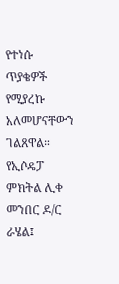የተነሱ ጥያቄዎች የሚያረኩ አለመሆናቸውን ገልጸዋል።
የኢሶዴፓ ምክትል ሊቀ መንበር ዶ/ር ራሄል፤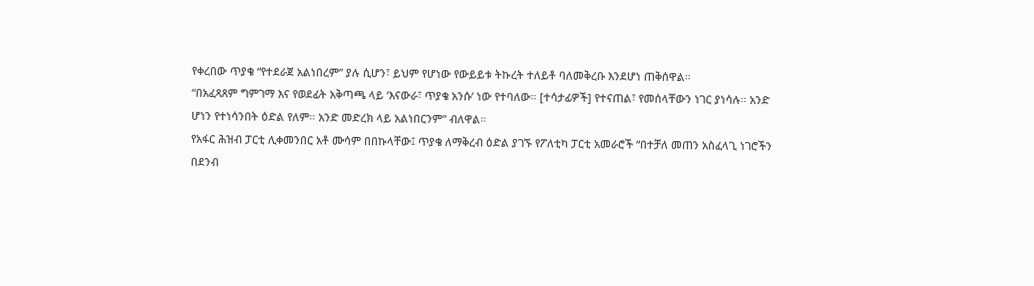የቀረበው ጥያቄ “የተደራጀ አልነበረም” ያሉ ሲሆን፣ ይህም የሆነው የውይይቱ ትኩረት ተለይቶ ባለመቅረቡ እንደሆነ ጠቅሰዋል።
“በአፈጻጸም ግምገማ እና የወደፊት አቅጣጫ ላይ ‘እናውራ፣ ጥያቄ አንሱ’ ነው የተባለው። [ተሳታፊዎች] የተናጠል፣ የመሰላቸውን ነገር ያነሳሉ። አንድ ሆነን የተነሳንበት ዕድል የለም። አንድ መድረክ ላይ አልነበርንም” ብለዋል።
የአፋር ሕዝብ ፓርቲ ሊቀመንበር አቶ ሙሳም በበኩላቸው፤ ጥያቄ ለማቅረብ ዕድል ያገኙ የፖለቲካ ፓርቲ አመራሮች “በተቻለ መጠን አስፈላጊ ነገሮችን በደንብ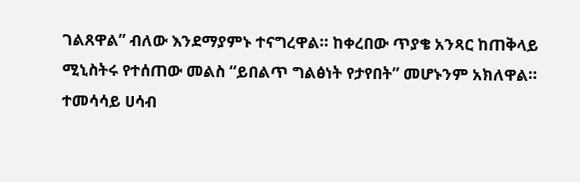ገልጸዋል” ብለው እንደማያምኑ ተናግረዋል። ከቀረበው ጥያቄ አንጻር ከጠቅላይ ሚኒስትሩ የተሰጠው መልስ “ይበልጥ ግልፅነት የታየበት” መሆኑንም አክለዋል።
ተመሳሳይ ሀሳብ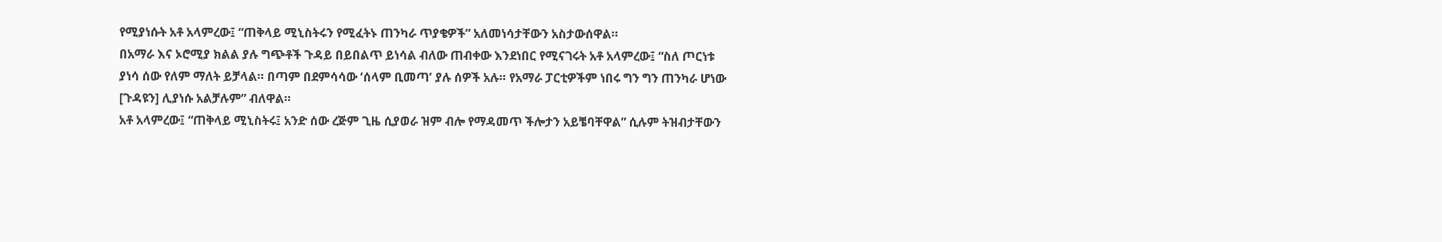የሚያነሱት አቶ አላምረው፤ “ጠቅላይ ሚኒስትሩን የሚፈትኑ ጠንካራ ጥያቄዎች” አለመነሳታቸውን አስታውሰዋል።
በአማራ እና ኦሮሚያ ክልል ያሉ ግጭቶች ጉዳይ በይበልጥ ይነሳል ብለው ጠብቀው እንደነበር የሚናገሩት አቶ አላምረው፤ “ስለ ጦርነቱ ያነሳ ሰው የለም ማለት ይቻላል። በጣም በደምሳሳው ‘ሰላም ቢመጣ’ ያሉ ሰዎች አሉ። የአማራ ፓርቲዎችም ነበሩ ግን ግን ጠንካራ ሆነው [ጉዳዩን] ሊያነሱ አልቻሉም” ብለዋል።
አቶ አላምረው፤ “ጠቅላይ ሚኒስትሩ፤ አንድ ሰው ረጅም ጊዜ ሲያወራ ዝም ብሎ የማዳመጥ ችሎታን አይቼባቸዋል” ሲሉም ትዝብታቸውን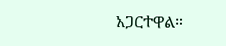አጋርተዋል።